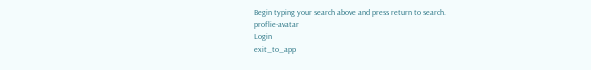Begin typing your search above and press return to search.
proflie-avatar
Login
exit_to_app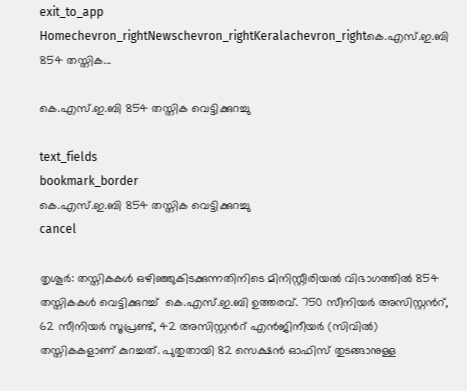exit_to_app
Homechevron_rightNewschevron_rightKeralachevron_rightകെ.എസ്.ഇ.ബി 854 തസ്തിക...

കെ.എസ്.ഇ.ബി 854 തസ്തിക വെട്ടിക്കുറച്ചു

text_fields
bookmark_border
കെ.എസ്.ഇ.ബി 854 തസ്തിക വെട്ടിക്കുറച്ചു
cancel

തൃശൂര്‍: തസ്തികകള്‍ ഒഴിഞ്ഞുകിടക്കുന്നതിനിടെ മിനിസ്റ്റീരിയല്‍ വിഭാഗത്തില്‍ 854 തസ്തികകള്‍ വെട്ടിക്കുറച്ച്  കെ.എസ്.ഇ.ബി ഉത്തരവ്. 750 സീനിയര്‍ അസിസ്റ്റന്‍റ്, 62 സീനിയര്‍ സൂപ്രണ്ട്, 42 അസിസ്റ്റന്‍റ് എന്‍ജിനീയര്‍ (സിവില്‍) തസ്തികകളാണ് കുറച്ചത്. പുതുതായി 82 സെക്ഷന്‍ ഓഫിസ് തുടങ്ങാനുള്ള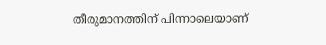തീരുമാനത്തിന് പിന്നാലെയാണ്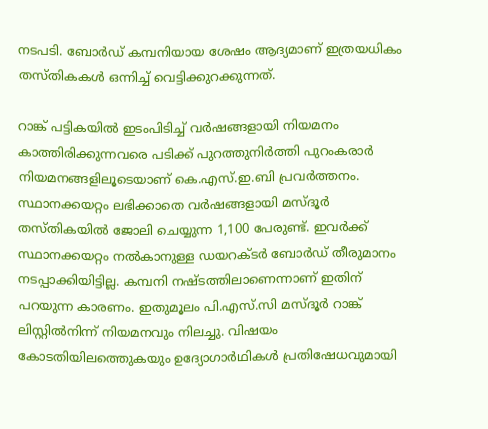നടപടി. ബോര്‍ഡ് കമ്പനിയായ ശേഷം ആദ്യമാണ് ഇത്രയധികം തസ്തികകള്‍ ഒന്നിച്ച് വെട്ടിക്കുറക്കുന്നത്.

റാങ്ക് പട്ടികയില്‍ ഇടംപിടിച്ച് വര്‍ഷങ്ങളായി നിയമനം കാത്തിരിക്കുന്നവരെ പടിക്ക് പുറത്തുനിര്‍ത്തി പുറംകരാര്‍ നിയമനങ്ങളിലൂടെയാണ് കെ.എസ്.ഇ.ബി പ്രവര്‍ത്തനം. സ്ഥാനക്കയറ്റം ലഭിക്കാതെ വര്‍ഷങ്ങളായി മസ്ദൂര്‍ തസ്തികയില്‍ ജോലി ചെയ്യുന്ന 1,100 പേരുണ്ട്. ഇവര്‍ക്ക് സ്ഥാനക്കയറ്റം നല്‍കാനുള്ള ഡയറക്ടര്‍ ബോര്‍ഡ് തീരുമാനം നടപ്പാക്കിയിട്ടില്ല. കമ്പനി നഷ്ടത്തിലാണെന്നാണ് ഇതിന് പറയുന്ന കാരണം. ഇതുമൂലം പി.എസ്.സി മസ്ദൂര്‍ റാങ്ക് ലിസ്റ്റില്‍നിന്ന് നിയമനവും നിലച്ചു. വിഷയം കോടതിയിലത്തെുകയും ഉദ്യോഗാര്‍ഥികള്‍ പ്രതിഷേധവുമായി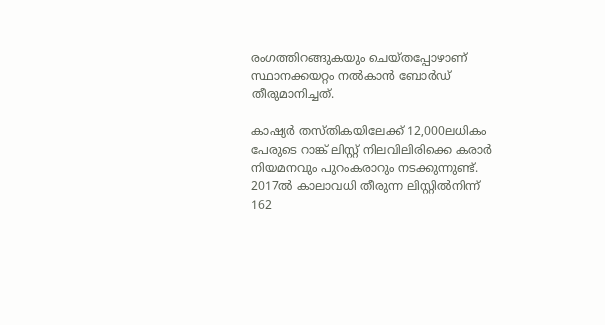രംഗത്തിറങ്ങുകയും ചെയ്തപ്പോഴാണ് സ്ഥാനക്കയറ്റം നല്‍കാന്‍ ബോര്‍ഡ് തീരുമാനിച്ചത്.

കാഷ്യര്‍ തസ്തികയിലേക്ക് 12,000ലധികം പേരുടെ റാങ്ക് ലിസ്റ്റ് നിലവിലിരിക്കെ കരാര്‍ നിയമനവും പുറംകരാറും നടക്കുന്നുണ്ട്. 2017ല്‍ കാലാവധി തീരുന്ന ലിസ്റ്റില്‍നിന്ന് 162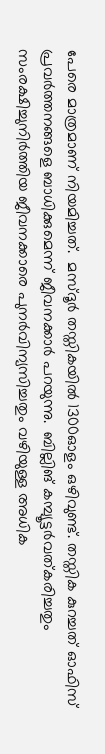പേരെ മാത്രമാണ് നിയമിച്ചത്.  മസ്ദൂര്‍ തസ്തികയില്‍ 1300ഓളം ഒഴിവുണ്ട്. തസ്തിക കുറച്ചത് ഓഫിസ് പ്രവര്‍ത്തനങ്ങളെ ബാധിക്കുമെന്ന് ജീവനക്കാര്‍ പറയുന്നു.  ബില്ലിങ് കമ്പ്യൂട്ടര്‍വത്കരിച്ചതും സംരക്ഷിച്ചുനിര്‍ത്തിയ ജീവനക്കാരെ പുനര്‍വിന്യസിച്ചതും വഴിയുള്ള അധിക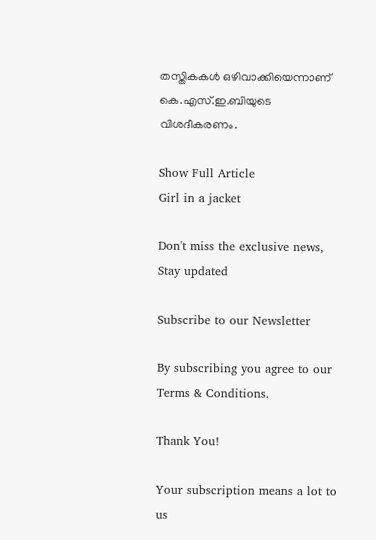തസ്തികകള്‍ ഒഴിവാക്കിയെന്നാണ് കെ.എസ്.ഇ.ബിയുടെ വിശദീകരണം.

Show Full Article
Girl in a jacket

Don't miss the exclusive news, Stay updated

Subscribe to our Newsletter

By subscribing you agree to our Terms & Conditions.

Thank You!

Your subscription means a lot to us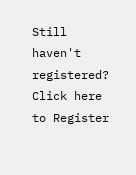Still haven't registered? Click here to Register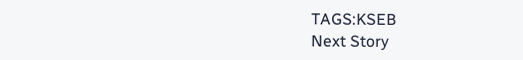TAGS:KSEB
Next Story